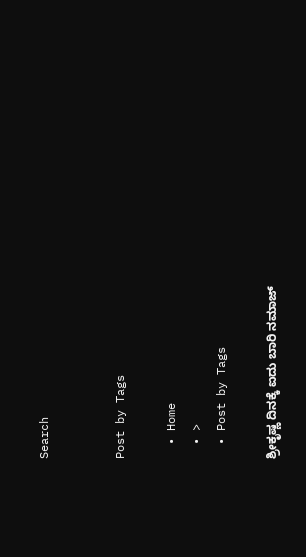Search


Post by Tags

  • Home
  • >
  • Post by Tags

ಶ್ರೀಕೃಷ್ಣ ದಿನಕ್ಕೆ ಐದು ಬಾರಿ ನಮಾಜ್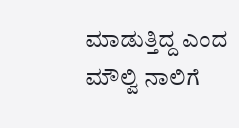ಮಾಡುತ್ತಿದ್ದ ಎಂದ ಮೌಲ್ವಿ ನಾಲಿಗೆ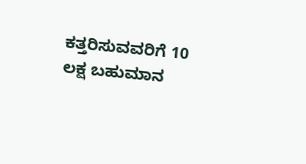ಕತ್ತರಿಸುವವರಿಗೆ 10 ಲಕ್ಷ ಬಹುಮಾನ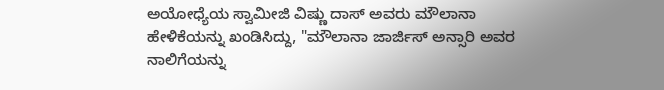ಅಯೋಧ್ಯೆಯ ಸ್ವಾಮೀಜಿ ವಿಷ್ಣು ದಾಸ್ ಅವರು ಮೌಲಾನಾ ಹೇಳಿಕೆಯನ್ನು ಖಂಡಿಸಿದ್ದು, "ಮೌಲಾನಾ ಜಾರ್ಜಿಸ್ ಅನ್ಸಾರಿ ಅವರ ನಾಲಿಗೆಯನ್ನು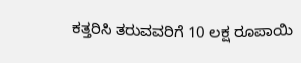ಕತ್ತರಿಸಿ ತರುವವರಿಗೆ 10 ಲಕ್ಷ ರೂಪಾಯಿ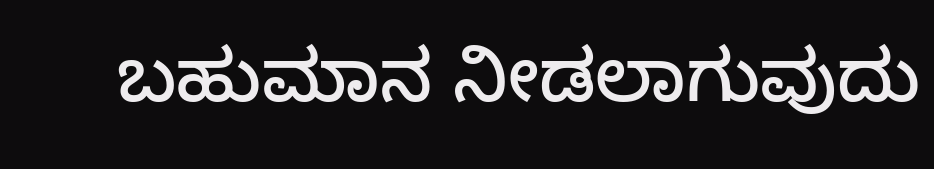ಬಹುಮಾನ ನೀಡಲಾಗುವುದು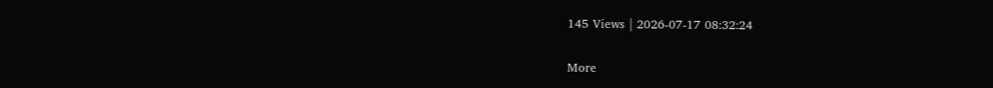145 Views | 2026-07-17 08:32:24

More